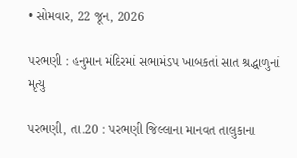• સોમવાર, 22 જૂન, 2026

પરભણી : હનુમાન મંદિરમાં સભામંડપ ખાબકતાં સાત શ્રદ્ધાળુનાં મૃત્યુ

પરભણી, તા.20 : પરભણી જિલ્લાના માનવત તાલુકાના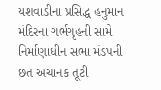યશવાડીના પ્રસિદ્ધ હનુમાન મંદિરના ગર્ભગૃહની સામે નિર્માણાધીન સભા મંડપની છત અચાનક તૂટી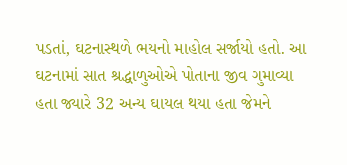પડતાં, ઘટનાસ્થળે ભયનો માહોલ સર્જાયો હતો. આ ઘટનામાં સાત શ્રદ્ધાળુઓએ પોતાના જીવ ગુમાવ્યા હતા જ્યારે 32 અન્ય ઘાયલ થયા હતા જેમને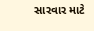સારવાર માટે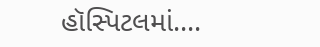હૉસ્પિટલમાં....